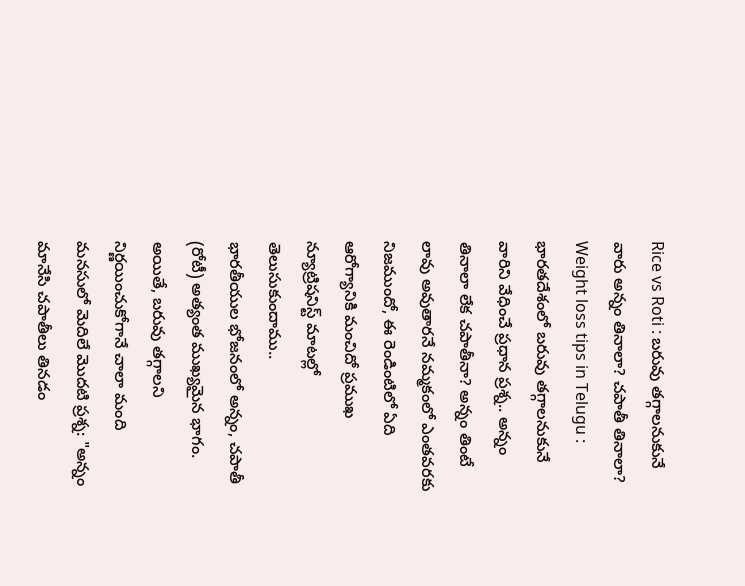Rice vs Roti : బరువు తగ్గాలనుకునే వారు అన్నం తినాలా? చపాతీ తినాలా?
Weight loss tips in Telugu : భారతదేశంలో బరువు తగ్గాలనుకునే వారిని వేధించే ప్రధాన ప్రశ్న.. అన్నం తినాలా లేక చపాతీనా? అన్నం తింటే లావు అవుతారనే నమ్మకంలో ఎంతవరకు నిజముందో, ఈ రెండింటిలో ఏది ఆరోగ్యానికి మంచిదో ప్రముఖ న్యూట్రిషనిస్ట్ మాటల్లో తెలుసుకుందాము..
భారతీయుల భోజనంలో అన్నం, చపాతీ (రోటీ) అత్యంత ముఖ్యమైన భాగం. అయితే, బరువు తగ్గాలని నిర్ణయించుకోగానే చాలా మంది మనసులో మెదిలే మొదటి ప్రశ్న: "అన్నం మానేసి చపాతీలు తినడం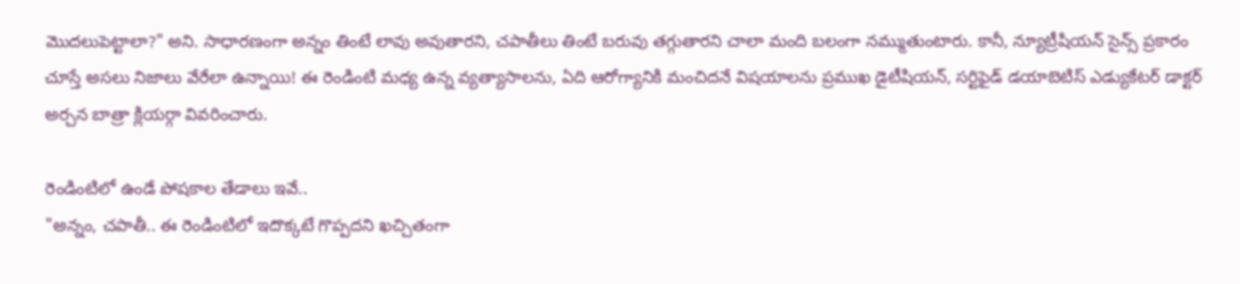మొదలుపెట్టాలా?" అని. సాధారణంగా అన్నం తింటే లావు అవుతారని, చపాతీలు తింటే బరువు తగ్గుతారని చాలా మంది బలంగా నమ్ముతుంటారు. కానీ, న్యూట్రీషియన్ సైన్స్ ప్రకారం చూస్తే అసలు నిజాలు వేరేలా ఉన్నాయి! ఈ రెండింటి మధ్య ఉన్న వ్యత్యాసాలను, ఏది ఆరోగ్యానికి మంచిదనే విషయాలను ప్రముఖ డైటీషియన్, సర్టిఫైడ్ డయాబెటిస్ ఎడ్యుకేటర్ డాక్టర్ అర్చన బాత్రా క్లియర్గా వివరించారు.

రెండింటిలో ఉండే పోషకాల తేడాలు ఇవే..
"అన్నం, చపాతీ.. ఈ రెండింటిలో ఇదొక్కటే గొప్పదని ఖచ్చితంగా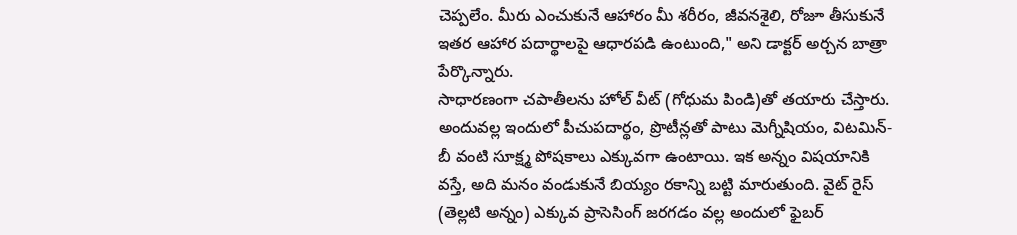చెప్పలేం. మీరు ఎంచుకునే ఆహారం మీ శరీరం, జీవనశైలి, రోజూ తీసుకునే ఇతర ఆహార పదార్థాలపై ఆధారపడి ఉంటుంది," అని డాక్టర్ అర్చన బాత్రా పేర్కొన్నారు.
సాధారణంగా చపాతీలను హోల్ వీట్ (గోధుమ పిండి)తో తయారు చేస్తారు. అందువల్ల ఇందులో పీచుపదార్థం, ప్రొటీన్లతో పాటు మెగ్నీషియం, విటమిన్-బీ వంటి సూక్ష్మ పోషకాలు ఎక్కువగా ఉంటాయి. ఇక అన్నం విషయానికి వస్తే, అది మనం వండుకునే బియ్యం రకాన్ని బట్టి మారుతుంది. వైట్ రైస్ (తెల్లటి అన్నం) ఎక్కువ ప్రాసెసింగ్ జరగడం వల్ల అందులో ఫైబర్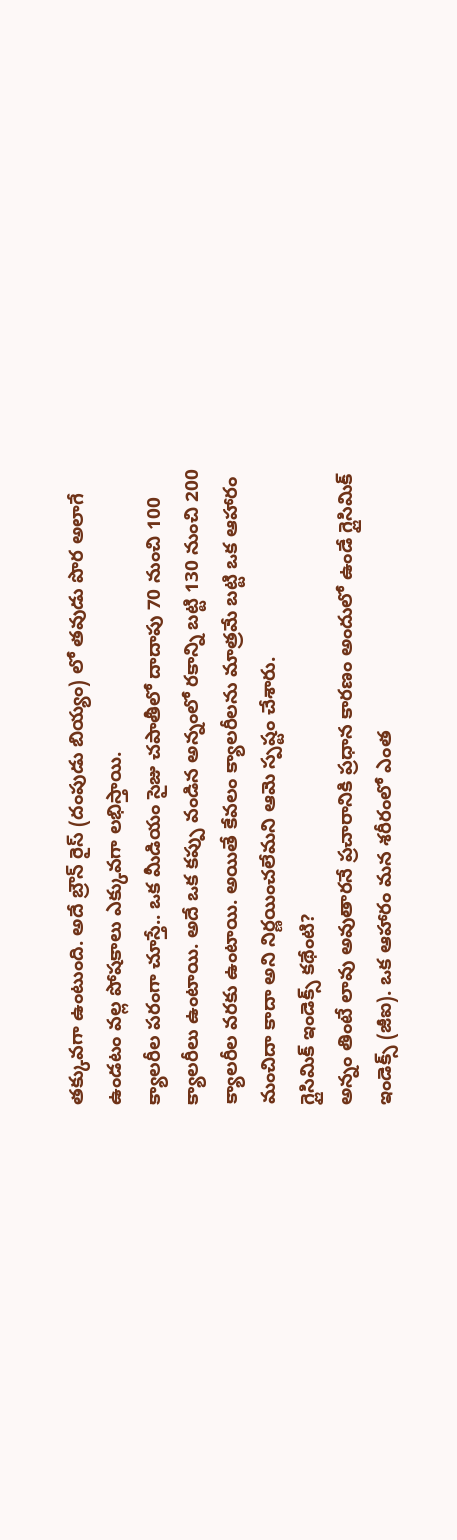తక్కువగా ఉంటుంది. అదే బ్రౌన్ రైస్ (దంపుడు బియ్యం) లో తవుడు పొర అలాగే ఉండటం వల్ల పోషకాలు ఎక్కువగా లభిస్తాయి.
క్యాలరీల పరంగా చూస్తే.. ఒక మీడియం సైజు చపాతీలో దాదాపు 70 నుంచి 100 క్యాలరీలు ఉంటాయి. అదే ఒక కప్పు వండిన అన్నంలో రకాన్ని బట్టి 130 నుంచి 200 క్యాలరీల వరకు ఉంటాయి. అయితే కేవలం క్యాలరీలను మాత్రమే బట్టి ఒక ఆహారం మంచిదా కాదా అని నిర్ణయించలేమని ఆమె స్పష్టం చేశారు.
గ్లైసిమిక్ ఇండెక్స్ కథేంటి?
అన్నం తింటే లావు అవుతారనే ప్రచారానికి ప్రధాన కారణం అందులో ఉండే గ్లైసిమిక్ ఇండెక్స్ (జీఐ). ఒక ఆహారం మన శరీరంలో ఎంత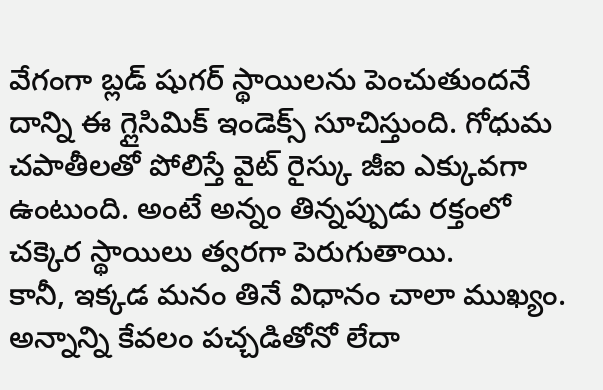వేగంగా బ్లడ్ షుగర్ స్థాయిలను పెంచుతుందనే దాన్ని ఈ గ్లైసిమిక్ ఇండెక్స్ సూచిస్తుంది. గోధుమ చపాతీలతో పోలిస్తే వైట్ రైస్కు జీఐ ఎక్కువగా ఉంటుంది. అంటే అన్నం తిన్నప్పుడు రక్తంలో చక్కెర స్థాయిలు త్వరగా పెరుగుతాయి.
కానీ, ఇక్కడ మనం తినే విధానం చాలా ముఖ్యం. అన్నాన్ని కేవలం పచ్చడితోనో లేదా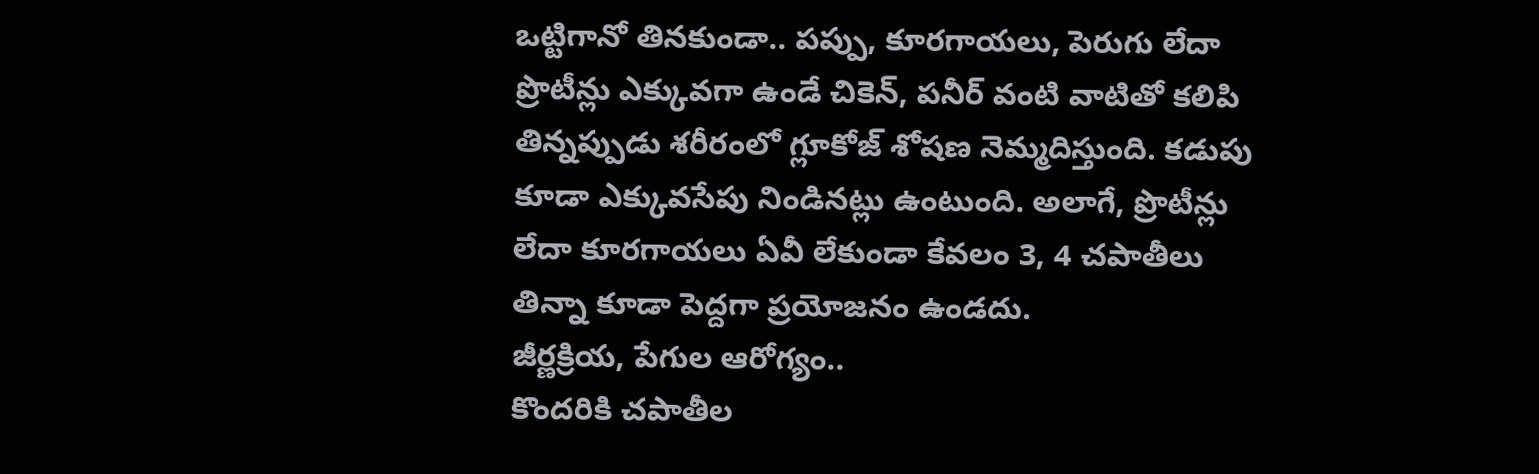ఒట్టిగానో తినకుండా.. పప్పు, కూరగాయలు, పెరుగు లేదా ప్రొటీన్లు ఎక్కువగా ఉండే చికెన్, పనీర్ వంటి వాటితో కలిపి తిన్నప్పుడు శరీరంలో గ్లూకోజ్ శోషణ నెమ్మదిస్తుంది. కడుపు కూడా ఎక్కువసేపు నిండినట్లు ఉంటుంది. అలాగే, ప్రొటీన్లు లేదా కూరగాయలు ఏవీ లేకుండా కేవలం 3, 4 చపాతీలు తిన్నా కూడా పెద్దగా ప్రయోజనం ఉండదు.
జీర్ణక్రియ, పేగుల ఆరోగ్యం..
కొందరికి చపాతీల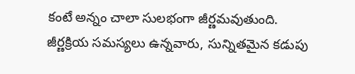కంటే అన్నం చాలా సులభంగా జీర్ణమవుతుంది. జీర్ణక్రియ సమస్యలు ఉన్నవారు, సున్నితమైన కడుపు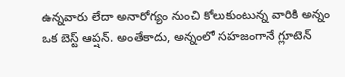ఉన్నవారు లేదా అనారోగ్యం నుంచి కోలుకుంటున్న వారికి అన్నం ఒక బెస్ట్ ఆప్షన్. అంతేకాదు, అన్నంలో సహజంగానే గ్లూటెన్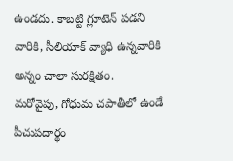ఉండదు. కాబట్టి గ్లూటెన్ పడని వారికి, సీలియాక్ వ్యాధి ఉన్నవారికి అన్నం చాలా సురక్షితం.
మరోవైపు, గోధుమ చపాతీలో ఉండే పీచుపదార్థం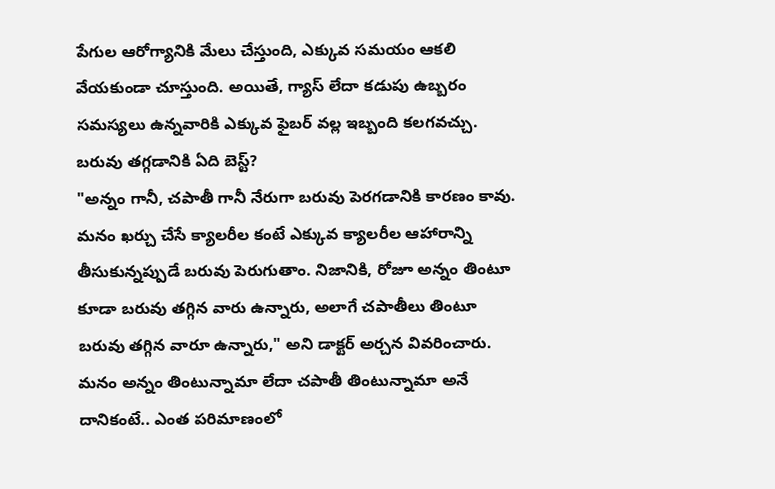పేగుల ఆరోగ్యానికి మేలు చేస్తుంది, ఎక్కువ సమయం ఆకలి వేయకుండా చూస్తుంది. అయితే, గ్యాస్ లేదా కడుపు ఉబ్బరం సమస్యలు ఉన్నవారికి ఎక్కువ ఫైబర్ వల్ల ఇబ్బంది కలగవచ్చు.
బరువు తగ్గడానికి ఏది బెస్ట్?
"అన్నం గానీ, చపాతీ గానీ నేరుగా బరువు పెరగడానికి కారణం కావు. మనం ఖర్చు చేసే క్యాలరీల కంటే ఎక్కువ క్యాలరీల ఆహారాన్ని తీసుకున్నప్పుడే బరువు పెరుగుతాం. నిజానికి, రోజూ అన్నం తింటూ కూడా బరువు తగ్గిన వారు ఉన్నారు, అలాగే చపాతీలు తింటూ బరువు తగ్గిన వారూ ఉన్నారు," అని డాక్టర్ అర్చన వివరించారు.
మనం అన్నం తింటున్నామా లేదా చపాతీ తింటున్నామా అనే దానికంటే.. ఎంత పరిమాణంలో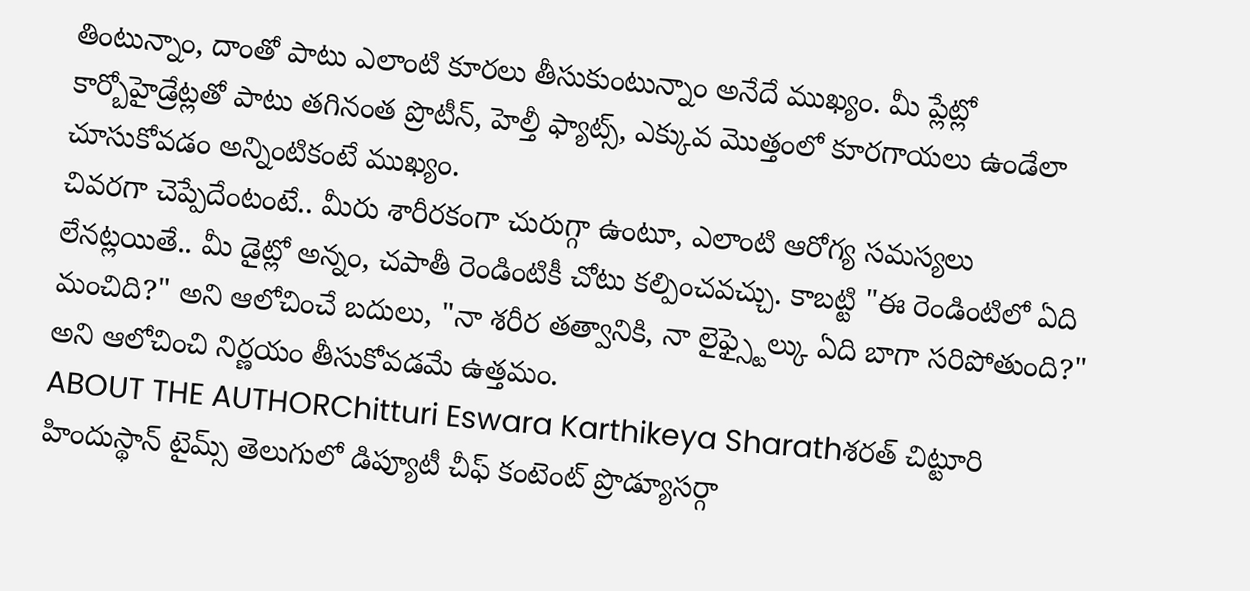తింటున్నాం, దాంతో పాటు ఎలాంటి కూరలు తీసుకుంటున్నాం అనేదే ముఖ్యం. మీ ప్లేట్లో కార్బోహైడ్రేట్లతో పాటు తగినంత ప్రొటీన్, హెల్తీ ఫ్యాట్స్, ఎక్కువ మొత్తంలో కూరగాయలు ఉండేలా చూసుకోవడం అన్నింటికంటే ముఖ్యం.
చివరగా చెప్పేదేంటంటే.. మీరు శారీరకంగా చురుగ్గా ఉంటూ, ఎలాంటి ఆరోగ్య సమస్యలు లేనట్లయితే.. మీ డైట్లో అన్నం, చపాతీ రెండింటికీ చోటు కల్పించవచ్చు. కాబట్టి "ఈ రెండింటిలో ఏది మంచిది?" అని ఆలోచించే బదులు, "నా శరీర తత్వానికి, నా లైఫ్స్టైల్కు ఏది బాగా సరిపోతుంది?" అని ఆలోచించి నిర్ణయం తీసుకోవడమే ఉత్తమం.
ABOUT THE AUTHORChitturi Eswara Karthikeya Sharathశరత్ చిట్టూరి హిందుస్థాన్ టైమ్స్ తెలుగులో డిప్యూటీ చీఫ్ కంటెంట్ ప్రొడ్యూసర్గా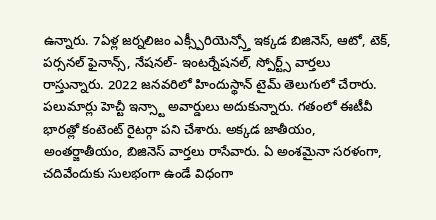ఉన్నారు. 7ఏళ్ల జర్నలిజం ఎక్స్పీరియెన్స్తో ఇక్కడ బిజినెస్, ఆటో, టెక్, పర్సనల్ ఫైనాన్స్, నేషనల్- ఇంటర్నేషనల్, స్పోర్ట్స్ వార్తలు రాస్తున్నారు. 2022 జనవరిలో హిందుస్థాన్ టైమ్ తెలుగులో చేరారు. పలుమార్లు హెచ్టీ ఇన్స్టా అవార్డులు అదుకున్నారు. గతంలో ఈటీవీ భారత్లో కంటెంట్ రైటర్గా పని చేశారు. అక్కడ జాతీయం, అంతర్జాతీయం, బిజినెస్ వార్తలు రాసేవారు. ఏ అంశమైనా సరళంగా, చదివేందుకు సులభంగా ఉండే విధంగా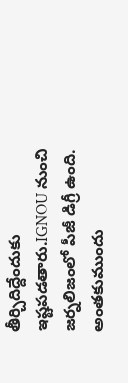తీర్చిదిద్దేందుకు ఇష్టపడతారు.IGNOU నుంచి జర్నలిజంలో పీజీ డిగ్రీ ఉంది. అంతకుముందు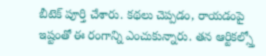బీటెక్ పూర్తి చేశారు. కథలు చెప్పడం, రాయడంపై ఇష్టంతో ఈ రంగాన్ని ఎంచుకున్నారు. తన ఆర్టికల్స్తో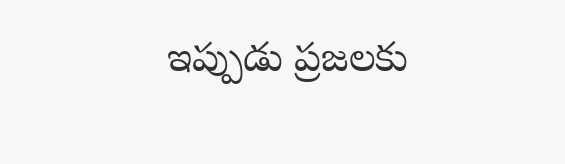ఇప్పుడు ప్రజలకు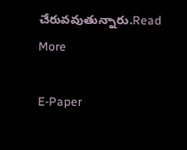చేరువవుతున్నారు.Read More

E-Paper